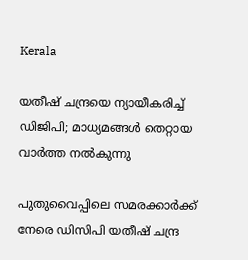Kerala

യതീഷ് ചന്ദ്രയെ ന്യായീകരിച്ച് ഡിജിപി; മാധ്യമങ്ങള്‍ തെറ്റായ വാര്‍ത്ത നല്‍കുന്നു

പുതുവൈപ്പിലെ സമരക്കാര്‍ക്ക് നേരെ ഡിസിപി യതീഷ് ചന്ദ്ര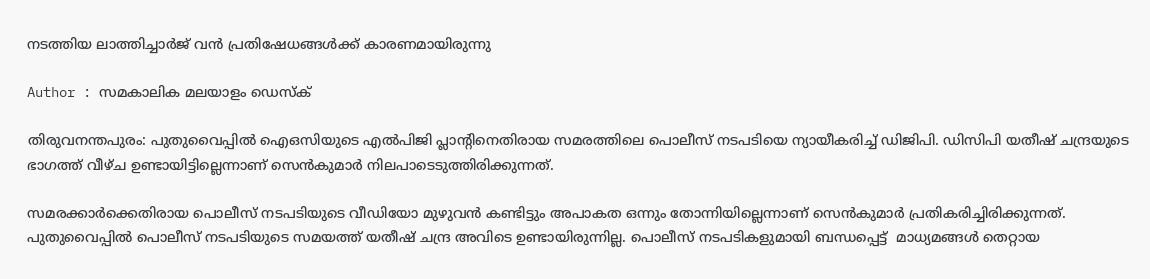നടത്തിയ ലാത്തിച്ചാര്‍ജ് വന്‍ പ്രതിഷേധങ്ങള്‍ക്ക് കാരണമായിരുന്നു

Author : സമകാലിക മലയാളം ഡെസ്ക്

തിരുവനന്തപുരം: പുതുവൈപ്പില്‍ ഐഒസിയുടെ എല്‍പിജി പ്ലാന്റിനെതിരായ സമരത്തിലെ പൊലീസ് നടപടിയെ ന്യായീകരിച്ച് ഡിജിപി. ഡിസിപി യതീഷ് ചന്ദ്രയുടെ ഭാഗത്ത് വീഴ്ച ഉണ്ടായിട്ടില്ലെന്നാണ് സെന്‍കുമാര്‍ നിലപാടെടുത്തിരിക്കുന്നത്.

സമരക്കാര്‍ക്കെതിരായ പൊലീസ് നടപടിയുടെ വീഡിയോ മുഴുവന്‍ കണ്ടിട്ടും അപാകത ഒന്നും തോന്നിയില്ലെന്നാണ് സെന്‍കുമാര്‍ പ്രതികരിച്ചിരിക്കുന്നത്. പുതുവൈപ്പില്‍ പൊലീസ് നടപടിയുടെ സമയത്ത് യതീഷ് ചന്ദ്ര അവിടെ ഉണ്ടായിരുന്നില്ല. പൊലീസ് നടപടികളുമായി ബന്ധപ്പെട്ട്  മാധ്യമങ്ങള്‍ തെറ്റായ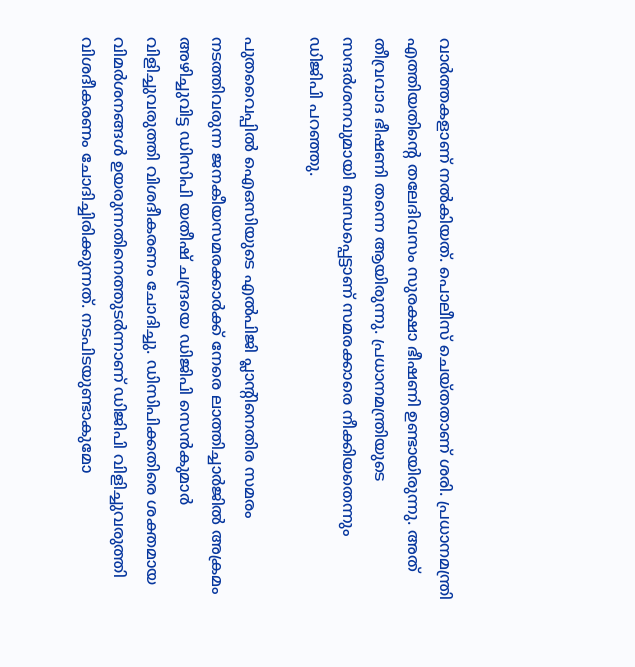വാര്‍ത്തകളാണ് നല്‍കിയത്. പൊലീസ് ചെയ്തതാണ് ശരി. പ്രധാനമന്ത്രി എത്തിയതിന്റെ തലേദിവസം സുരക്ഷാ ഭീഷണി ഉണ്ടായിരുന്നു. അത് തീവ്രവാദ ഭീഷണി തന്നെ ആയിരുന്നു. പ്രധാനമന്ത്രിയുടെ സന്ദര്‍ശനവുമായി ബന്ധപ്പെട്ടാണ് സമരക്കാരെ നീക്കിയതെന്നും ഡിജിപി പറഞ്ഞു.

പുതവൈപ്പില്‍ ഐഒസിയുടെ എല്‍പിജി പ്ലാന്റിനെതിര സമരം നടത്തിവരുന്ന ജനകീയസമരക്കാര്‍ക്ക് നേരെ ലാത്തിച്ചാര്‍ജില്‍ അക്രമം അഴിച്ചുവിട്ട ഡിസിപി യതീഷ് ചന്ദ്രയെ ഡിജിപി സെന്‍കുമാര്‍ വിളിച്ചുവരുത്തി വിശദീകരണം ചോദിച്ചു. ഡിസിപിക്കതിരെ ശക്തമായ വിമര്‍ശനങ്ങള്‍ ഉയരുന്നതിനെത്തുടര്‍ന്നാണ് ഡിജിപി വിളിച്ചുവരുത്തി വിശദീകരണം ചോദിച്ചിരിക്കുന്നത്. നടപിടയുണ്ടാകുമോ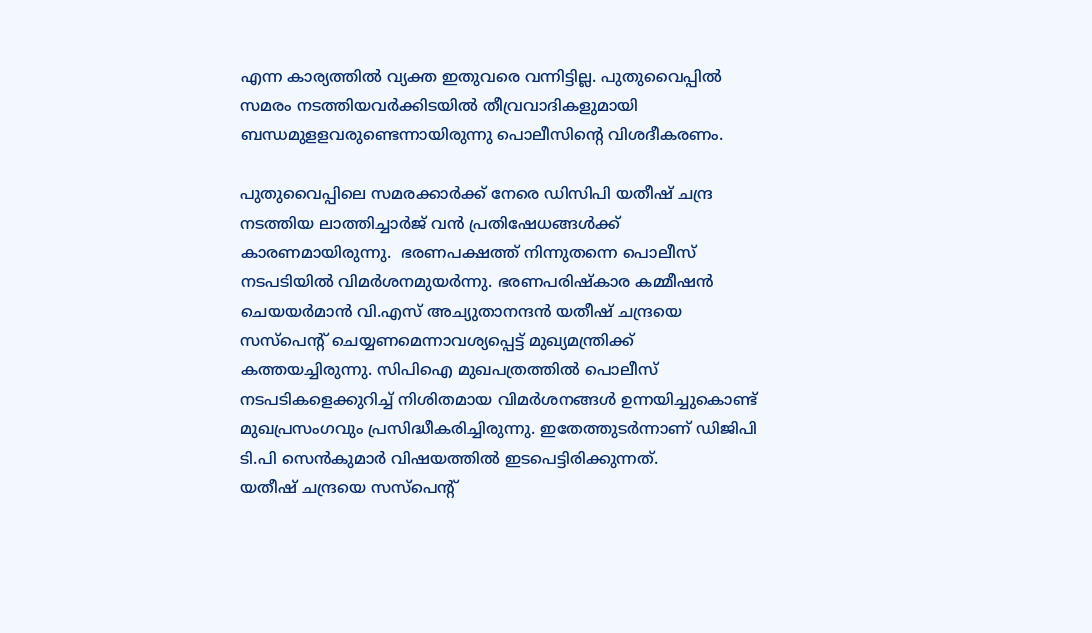എന്ന കാര്യത്തില്‍ വ്യക്ത ഇതുവരെ വന്നിട്ടില്ല. പുതുവൈപ്പില്‍ സമരം നടത്തിയവര്‍ക്കിടയില്‍ തീവ്രവാദികളുമായി ബന്ധമുളളവരുണ്ടെന്നായിരുന്നു പൊലീസിന്റെ വിശദീകരണം.

പുതുവൈപ്പിലെ സമരക്കാര്‍ക്ക് നേരെ ഡിസിപി യതീഷ് ചന്ദ്ര നടത്തിയ ലാത്തിച്ചാര്‍ജ് വന്‍ പ്രതിഷേധങ്ങള്‍ക്ക് കാരണമായിരുന്നു.  ഭരണപക്ഷത്ത് നിന്നുതന്നെ പൊലീസ് നടപടിയില്‍ വിമര്‍ശനമുയര്‍ന്നു. ഭരണപരിഷ്‌കാര കമ്മീഷന്‍ ചെയയര്‍മാന്‍ വി.എസ് അച്യുതാനന്ദന്‍ യതീഷ് ചന്ദ്രയെ സസ്‌പെന്റ് ചെയ്യണമെന്നാവശ്യപ്പെട്ട് മുഖ്യമന്ത്രിക്ക് കത്തയച്ചിരുന്നു. സിപിഐ മുഖപത്രത്തില്‍ പൊലീസ് നടപടികളെക്കുറിച്ച് നിശിതമായ വിമര്‍ശനങ്ങള്‍ ഉന്നയിച്ചുകൊണ്ട് മുഖപ്രസംഗവും പ്രസിദ്ധീകരിച്ചിരുന്നു. ഇതേത്തുടര്‍ന്നാണ് ഡിജിപി ടി.പി സെന്‍കുമാര്‍ വിഷയത്തില്‍ ഇടപെട്ടിരിക്കുന്നത്.
യതീഷ് ചന്ദ്രയെ സസ്‌പെന്റ്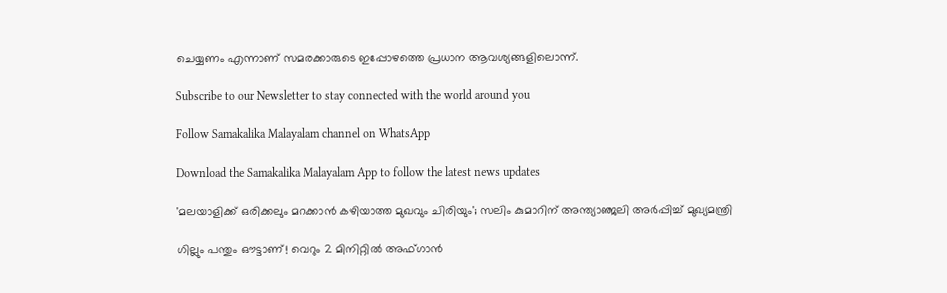ചെയ്യണം എന്നാണ് സമരക്കാരുടെ ഇപ്പോഴത്തെ പ്രധാന ആവശ്യങ്ങളിലൊന്ന്.

Subscribe to our Newsletter to stay connected with the world around you

Follow Samakalika Malayalam channel on WhatsApp

Download the Samakalika Malayalam App to follow the latest news updates

'മലയാളിക്ക് ഒരിക്കലും മറക്കാൻ കഴിയാത്ത മുഖവും ചിരിയും'; സലിം കുമാറിന് അന്ത്യാഞ്ജലി അർപ്പിച്ച് മുഖ്യമന്ത്രി

ഗില്ലും പന്തും ഔട്ടാണ്! വെറും 2 മിനിറ്റിൽ അഫ്ഗാൻ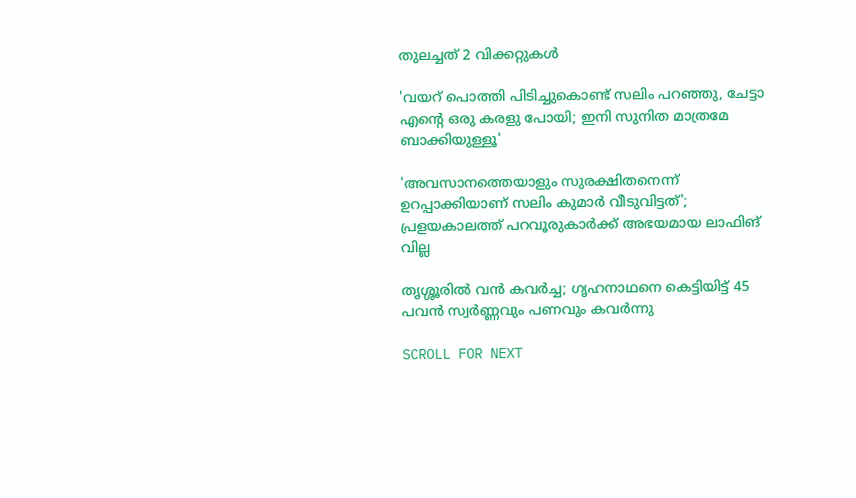തുലച്ചത് 2 വിക്കറ്റുകൾ

'വയറ് പൊത്തി പിടിച്ചുകൊണ്ട് സലിം പറഞ്ഞു, ചേട്ടാ എൻ്റെ ഒരു കരളു പോയി; ഇനി സുനിത മാത്രമേ ബാക്കിയുള്ളൂ'

'അവസാനത്തെയാളും സുരക്ഷിതനെന്ന് ഉറപ്പാക്കിയാണ് സലിം കുമാര്‍ വീടുവിട്ടത്'; പ്രളയകാലത്ത് പറവൂരുകാര്‍ക്ക് അഭയമായ ലാഫിങ് വില്ല

തൃശ്ശൂരിൽ വൻ കവർച്ച; ഗൃഹനാഥനെ കെട്ടിയിട്ട് 45 പവൻ സ്വർണ്ണവും പണവും കവർന്നു

SCROLL FOR NEXT